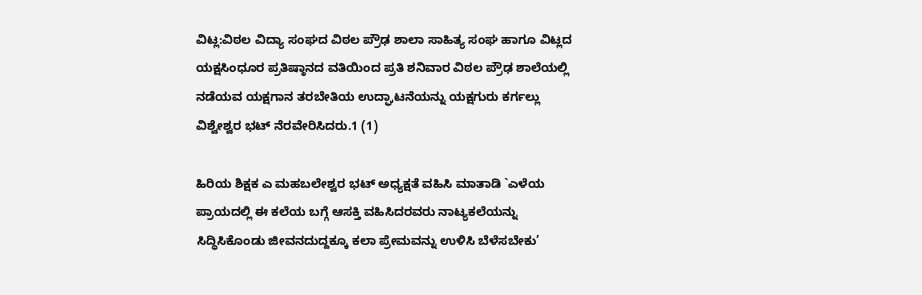ವಿಟ್ಲ:ವಿಠಲ ವಿದ್ಯಾ ಸಂಘದ ವಿಠಲ ಪ್ರೌಢ ಶಾಲಾ ಸಾಹಿತ್ಯ ಸಂಘ ಹಾಗೂ ವಿಟ್ಲದ ಯಕ್ಷಸಿಂಧೂರ ಪ್ರತಿಷ್ಠಾನದ ವತಿಯಿಂದ ಪ್ರತಿ ಶನಿವಾರ ವಿಠಲ ಪ್ರೌಢ ಶಾಲೆಯಲ್ಲಿ ನಡೆಯವ ಯಕ್ಷಗಾನ ತರಬೇತಿಯ ಉದ್ಘಾಟನೆಯನ್ನು ಯಕ್ಷಗುರು ಕರ್ಗಲ್ಲು ವಿಶ್ವೇಶ್ವರ ಭಟ್ ನೆರವೇರಿಸಿದರು.1 (1)

ಹಿರಿಯ ಶಿಕ್ಷಕ ಎ ಮಹಬಲೇಶ್ವರ ಭಟ್ ಅಧ್ಯಕ್ಷತೆ ವಹಿಸಿ ಮಾತಾಡಿ `ಎಳೆಯ ಪ್ರಾಯದಲ್ಲಿ ಈ ಕಲೆಯ ಬಗ್ಗೆ ಆಸಕ್ತಿ ವಹಿಸಿದರವರು ನಾಟ್ಯಕಲೆಯನ್ನು ಸಿದ್ಧಿಸಿಕೊಂಡು ಜೀವನದುದ್ದಕ್ಕೂ ಕಲಾ ಪ್ರೇಮವನ್ನು ಉಳಿಸಿ ಬೆಳೆಸಬೇಕು’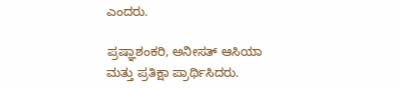ಎಂದರು.

ಪ್ರಷ್ಞಾಶಂಕರಿ, ಅನೀಸತ್ ಆಸಿಯಾ ಮತ್ತು ಪ್ರತಿಕ್ಷಾ ಪ್ರಾರ್ಥಿಸಿದರು.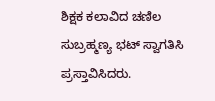ಶಿಕ್ಷಕ ಕಲಾವಿದ ಚಣಿಲ ಸುಬ್ರಹ್ಮಣ್ಯ ಭಟ್ ಸ್ವಾಗತಿಸಿ ಪ್ರಸ್ತಾವಿಸಿದರು.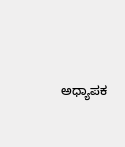ಅಧ್ಯಾಪಕ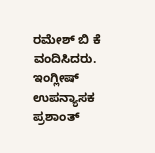ರಮೇಶ್ ಬಿ ಕೆ ವಂದಿಸಿದರು. ಇಂಗ್ಲೀಷ್ ಉಪನ್ಯಾಸಕ ಪ್ರಶಾಂತ್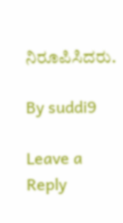ನಿರೂಪಿಸಿದರು.

By suddi9

Leave a Reply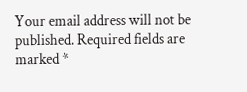Your email address will not be published. Required fields are marked *